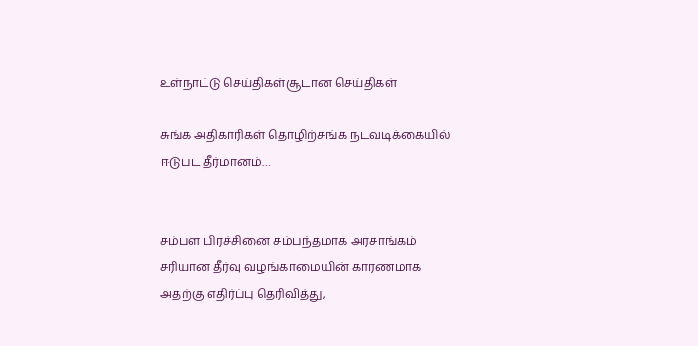உள்நாட்டு செய்திகள்சூடான செய்திகள்

சுங்க அதிகாரிகள் தொழிற்சங்க நடவடிக்கையில் ஈடுபட தீர்மானம்…


சம்பள பிரச்சினை சம்பந்தமாக அரசாங்கம் சரியான தீர்வு வழங்காமையின் காரணமாக அதற்கு எதிர்ப்பு தெரிவித்து,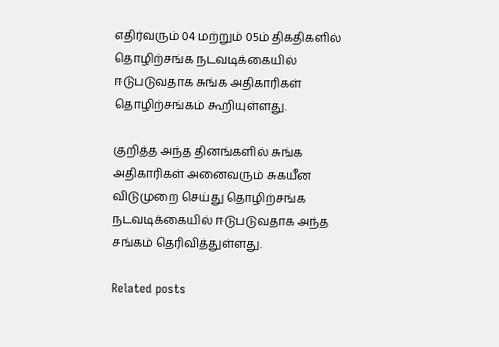எதிர்வரும் 04 மற்றும் 05ம் திகதிகளில் தொழிற்சங்க நடவடிக்கையில் ஈடுபடுவதாக சுங்க அதிகாரிகள் தொழிற்சங்கம் கூறியுள்ளது.

குறித்த அந்த தினங்களில் சுங்க அதிகாரிகள் அனைவரும் சுகயீன விடுமுறை செய்து தொழிற்சங்க நடவடிக்கையில் ஈடுபடுவதாக அந்த சங்கம் தெரிவித்துள்ளது.

Related posts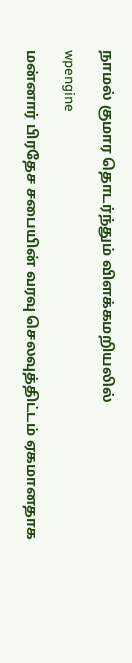நாமல் குமார தொடர்ந்தும் விளக்கமறியலில்

wpengine

மன்னார் பிரதேச சபையின் வரவு செலவுத்திட்டம் ஏகமானதாக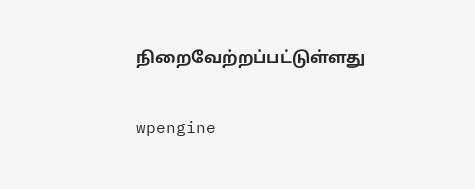நிறைவேற்றப்பட்டுள்ளது

wpengine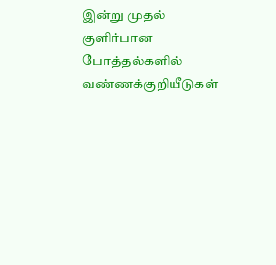இன்று முதல் குளிர்பான போத்தல்களில் வண்ணக்குறியீடுகள்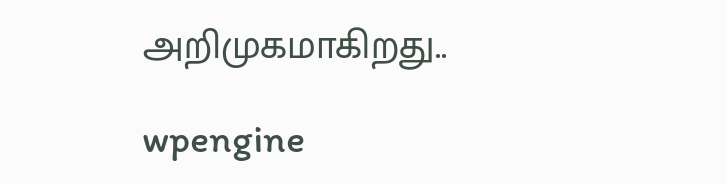அறிமுகமாகிறது..

wpengine